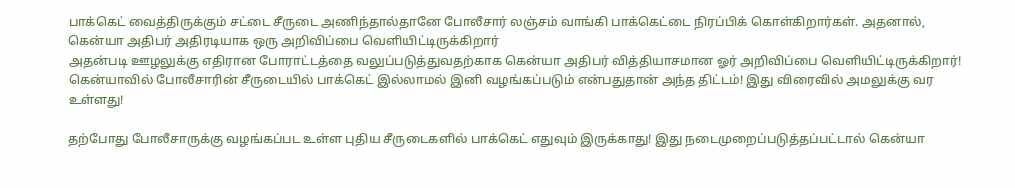பாக்கெட் வைத்திருக்கும் சட்டை சீருடை அணிந்தால்தானே போலீசார் லஞ்சம் வாங்கி பாக்கெட்டை நிரப்பிக் கொள்கிறார்கள். அதனால், கென்யா அதிபர் அதிரடியாக ஒரு அறிவிப்பை வெளியிட்டிருக்கிறார்
அதன்படி ஊழலுக்கு எதிரான போராட்டத்தை வலுப்படுத்துவதற்காக கென்யா அதிபர் வித்தியாசமான ஓர் அறிவிப்பை வெளியிட்டிருக்கிறார்! கென்யாவில் போலீசாரின் சீருடையில் பாக்கெட் இல்லாமல் இனி வழங்கப்படும் என்பதுதான் அந்த திட்டம்! இது விரைவில் அமலுக்கு வர உள்ளது!

தற்போது போலீசாருக்கு வழங்கப்பட உள்ள புதிய சீருடைகளில் பாக்கெட் எதுவும் இருக்காது! இது நடைமுறைப்படுத்தப்பட்டால் கென்யா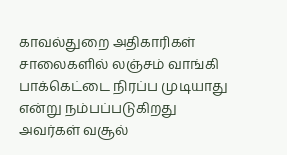காவல்துறை அதிகாரிகள் சாலைகளில் லஞ்சம் வாங்கி பாக்கெட்டை நிரப்ப முடியாது என்று நம்பப்படுகிறது
அவர்கள் வசூல்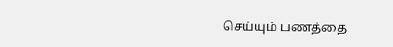செய்யும் பணத்தை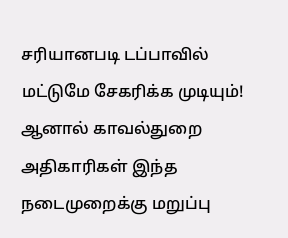சரியானபடி டப்பாவில் மட்டுமே சேகரிக்க முடியும்! ஆனால் காவல்துறை அதிகாரிகள் இந்த நடைமுறைக்கு மறுப்பு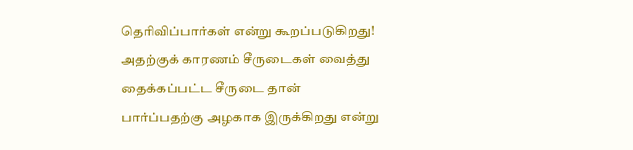தெரிவிப்பார்கள் என்று கூறப்படுகிறது! அதற்குக் காரணம் சீருடைகள் வைத்து தைக்கப்பட்ட சீருடை தான் பார்ப்பதற்கு அழகாக இருக்கிறது என்று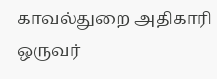காவல்துறை அதிகாரி ஒருவர்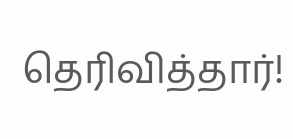தெரிவித்தார்!